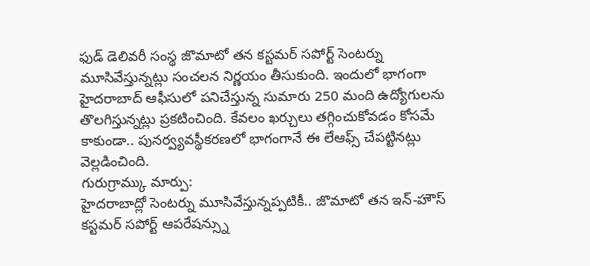ఫుడ్ డెలివరీ సంస్థ జొమాటో తన కస్టమర్ సపోర్ట్ సెంటర్ను మూసివేస్తున్నట్లు సంచలన నిర్ణయం తీసుకుంది. ఇందులో భాగంగా హైదరాబాద్ ఆఫీసులో పనిచేస్తున్న సుమారు 250 మంది ఉద్యోగులను తొలగిస్తున్నట్లు ప్రకటించింది. కేవలం ఖర్చులు తగ్గించుకోవడం కోసమే కాకుండా.. పునర్వ్యవస్థీకరణలో భాగంగానే ఈ లేఆఫ్స్ చేపట్టినట్లు వెల్లడించింది.
గురుగ్రామ్కు మార్పు:
హైదరాబాద్లో సెంటర్ను మూసివేస్తున్నప్పటికీ.. జొమాటో తన ఇన్-హౌస్ కస్టమర్ సపోర్ట్ ఆపరేషన్స్ను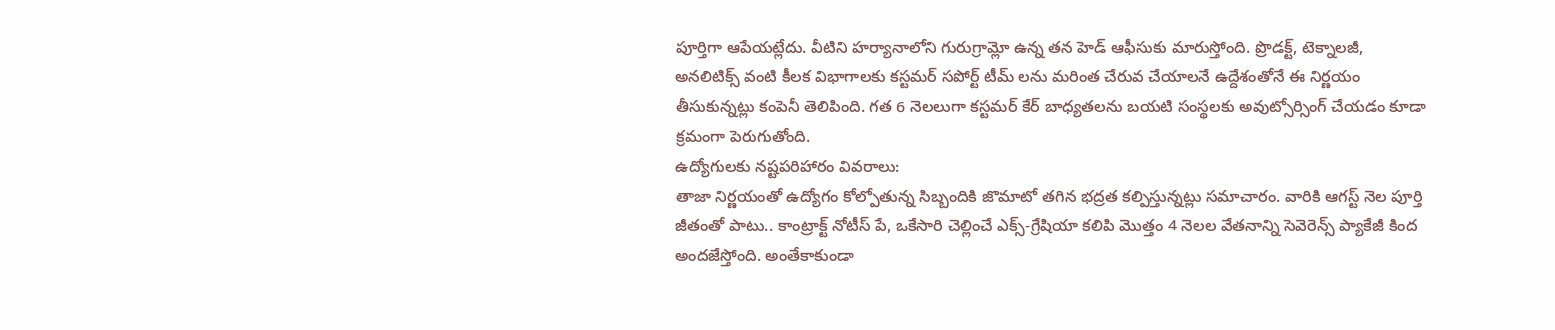పూర్తిగా ఆపేయట్లేదు. వీటిని హర్యానాలోని గురుగ్రామ్లో ఉన్న తన హెడ్ ఆఫీసుకు మారుస్తోంది. ప్రొడక్ట్, టెక్నాలజీ, అనలిటిక్స్ వంటి కీలక విభాగాలకు కస్టమర్ సపోర్ట్ టీమ్ లను మరింత చేరువ చేయాలనే ఉద్దేశంతోనే ఈ నిర్ణయం తీసుకున్నట్లు కంపెనీ తెలిపింది. గత 6 నెలలుగా కస్టమర్ కేర్ బాధ్యతలను బయటి సంస్థలకు అవుట్సోర్సింగ్ చేయడం కూడా క్రమంగా పెరుగుతోంది.
ఉద్యోగులకు నష్టపరిహారం వివరాలు:
తాజా నిర్ణయంతో ఉద్యోగం కోల్పోతున్న సిబ్బందికి జొమాటో తగిన భద్రత కల్పిస్తున్నట్లు సమాచారం. వారికి ఆగస్ట్ నెల పూర్తి జీతంతో పాటు.. కాంట్రాక్ట్ నోటీస్ పే, ఒకేసారి చెల్లించే ఎక్స్-గ్రేషియా కలిపి మొత్తం 4 నెలల వేతనాన్ని సెవెరెన్స్ ప్యాకేజీ కింద అందజేస్తోంది. అంతేకాకుండా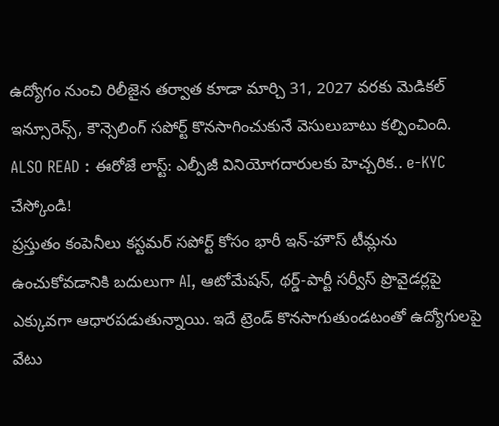ఉద్యోగం నుంచి రిలీజైన తర్వాత కూడా మార్చి 31, 2027 వరకు మెడికల్ ఇన్సూరెన్స్, కౌన్సెలింగ్ సపోర్ట్ కొనసాగించుకునే వెసులుబాటు కల్పించింది.
ALSO READ : ఈరోజే లాస్ట్: ఎల్పీజీ వినియోగదారులకు హెచ్చరిక.. e-KYC చేస్కోండి!
ప్రస్తుతం కంపెనీలు కస్టమర్ సపోర్ట్ కోసం భారీ ఇన్-హౌస్ టీమ్లను ఉంచుకోవడానికి బదులుగా AI, ఆటోమేషన్, థర్డ్-పార్టీ సర్వీస్ ప్రొవైడర్లపై ఎక్కువగా ఆధారపడుతున్నాయి. ఇదే ట్రెండ్ కొనసాగుతుండటంతో ఉద్యోగులపై వేటు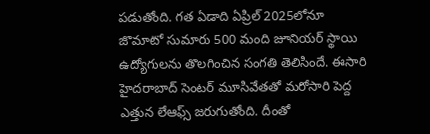పడుతోంది. గత ఏడాది ఏప్రిల్ 2025లోనూ జొమాటో సుమారు 500 మంది జూనియర్ స్థాయి ఉద్యోగులను తొలగించిన సంగతి తెలిసిందే. ఈసారి హైదరాబాద్ సెంటర్ మూసివేతతో మరోసారి పెద్ద ఎత్తున లేఆఫ్స్ జరుగుతోంది. దీంతో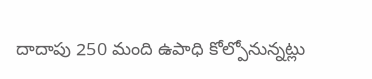దాదాపు 250 మంది ఉపాధి కోల్పోనున్నట్లు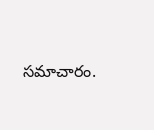సమాచారం.